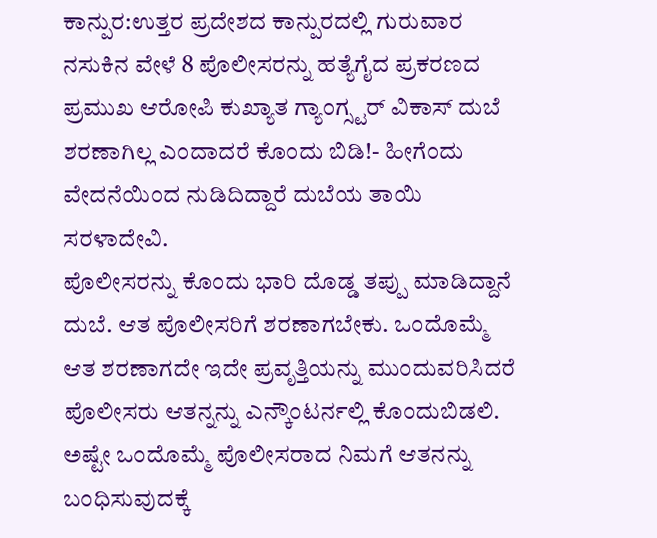ಕಾನ್ಪುರ:ಉತ್ತರ ಪ್ರದೇಶದ ಕಾನ್ಪುರದಲ್ಲಿ ಗುರುವಾರ ನಸುಕಿನ ವೇಳೆ 8 ಪೊಲೀಸರನ್ನು ಹತ್ಯೆಗೈದ ಪ್ರಕರಣದ ಪ್ರಮುಖ ಆರೋಪಿ ಕುಖ್ಯಾತ ಗ್ಯಾಂಗ್ಸ್ಟರ್ ವಿಕಾಸ್ ದುಬೆ ಶರಣಾಗಿಲ್ಲ ಎಂದಾದರೆ ಕೊಂದು ಬಿಡಿ!- ಹೀಗೆಂದು ವೇದನೆಯಿಂದ ನುಡಿದಿದ್ದಾರೆ ದುಬೆಯ ತಾಯಿ ಸರಳಾದೇವಿ.
ಪೊಲೀಸರನ್ನು ಕೊಂದು ಭಾರಿ ದೊಡ್ಡ ತಪ್ಪು ಮಾಡಿದ್ದಾನೆ ದುಬೆ. ಆತ ಪೊಲೀಸರಿಗೆ ಶರಣಾಗಬೇಕು. ಒಂದೊಮ್ಮೆ ಆತ ಶರಣಾಗದೇ ಇದೇ ಪ್ರವೃತ್ತಿಯನ್ನು ಮುಂದುವರಿಸಿದರೆ ಪೊಲೀಸರು ಆತನ್ನನ್ನು ಎನ್ಕೌಂಟರ್ನಲ್ಲಿ ಕೊಂದುಬಿಡಲಿ. ಅಷ್ಟೇ ಒಂದೊಮ್ಮೆ ಪೊಲೀಸರಾದ ನಿಮಗೆ ಆತನನ್ನು ಬಂಧಿಸುವುದಕ್ಕೆ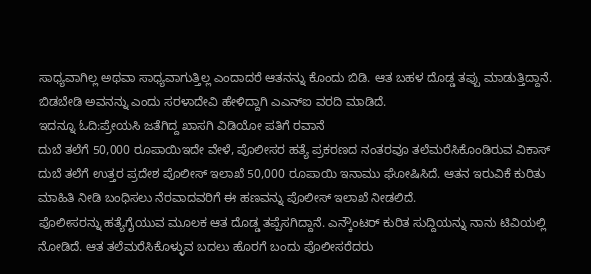ಸಾಧ್ಯವಾಗಿಲ್ಲ ಅಥವಾ ಸಾಧ್ಯವಾಗುತ್ತಿಲ್ಲ ಎಂದಾದರೆ ಆತನನ್ನು ಕೊಂದು ಬಿಡಿ. ಆತ ಬಹಳ ದೊಡ್ಡ ತಪ್ಪು ಮಾಡುತ್ತಿದ್ದಾನೆ. ಬಿಡಬೇಡಿ ಅವನನ್ನು ಎಂದು ಸರಳಾದೇವಿ ಹೇಳಿದ್ದಾಗಿ ಎಎನ್ಐ ವರದಿ ಮಾಡಿದೆ.
ಇದನ್ನೂ ಓದಿ:ಪ್ರೇಯಸಿ ಜತೆಗಿದ್ದ ಖಾಸಗಿ ವಿಡಿಯೋ ಪತಿಗೆ ರವಾನೆ
ದುಬೆ ತಲೆಗೆ 50,000 ರೂಪಾಯಿಇದೇ ವೇಳೆ, ಪೊಲೀಸರ ಹತ್ಯೆ ಪ್ರಕರಣದ ನಂತರವೂ ತಲೆಮರೆಸಿಕೊಂಡಿರುವ ವಿಕಾಸ್ ದುಬೆ ತಲೆಗೆ ಉತ್ತರ ಪ್ರದೇಶ ಪೊಲೀಸ್ ಇಲಾಖೆ 50,000 ರೂಪಾಯಿ ಇನಾಮು ಘೋಷಿಸಿದೆ. ಆತನ ಇರುವಿಕೆ ಕುರಿತು ಮಾಹಿತಿ ನೀಡಿ ಬಂಧಿಸಲು ನೆರವಾದವರಿಗೆ ಈ ಹಣವನ್ನು ಪೊಲೀಸ್ ಇಲಾಖೆ ನೀಡಲಿದೆ.
ಪೊಲೀಸರನ್ನು ಹತ್ಯೆಗೈಯುವ ಮೂಲಕ ಆತ ದೊಡ್ಡ ತಪ್ಪೆಸಗಿದ್ದಾನೆ. ಎನ್ಕೌಂಟರ್ ಕುರಿತ ಸುದ್ದಿಯನ್ನು ನಾನು ಟಿವಿಯಲ್ಲಿ ನೋಡಿದೆ. ಆತ ತಲೆಮರೆಸಿಕೊಳ್ಳುವ ಬದಲು ಹೊರಗೆ ಬಂದು ಪೊಲೀಸರೆದರು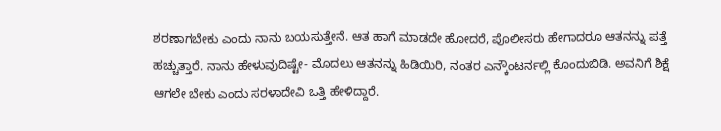ಶರಣಾಗಬೇಕು ಎಂದು ನಾನು ಬಯಸುತ್ತೇನೆ. ಆತ ಹಾಗೆ ಮಾಡದೇ ಹೋದರೆ, ಪೊಲೀಸರು ಹೇಗಾದರೂ ಆತನನ್ನು ಪತ್ತೆ ಹಚ್ಚುತ್ತಾರೆ. ನಾನು ಹೇಳುವುದಿಷ್ಟೇ- ಮೊದಲು ಆತನನ್ನು ಹಿಡಿಯಿರಿ, ನಂತರ ಎನ್ಕೌಂಟರ್ನಲ್ಲಿ ಕೊಂದುಬಿಡಿ. ಅವನಿಗೆ ಶಿಕ್ಷೆ ಆಗಲೇ ಬೇಕು ಎಂದು ಸರಳಾದೇವಿ ಒತ್ತಿ ಹೇಳಿದ್ದಾರೆ.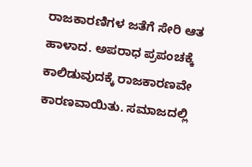ರಾಜಕಾರಣಿಗಳ ಜತೆಗೆ ಸೇರಿ ಆತ ಹಾಳಾದ. ಅಪರಾಧ ಪ್ರಪಂಚಕ್ಕೆ ಕಾಲಿಡುವುದಕ್ಕೆ ರಾಜಕಾರಣವೇ ಕಾರಣವಾಯಿತು. ಸಮಾಜದಲ್ಲಿ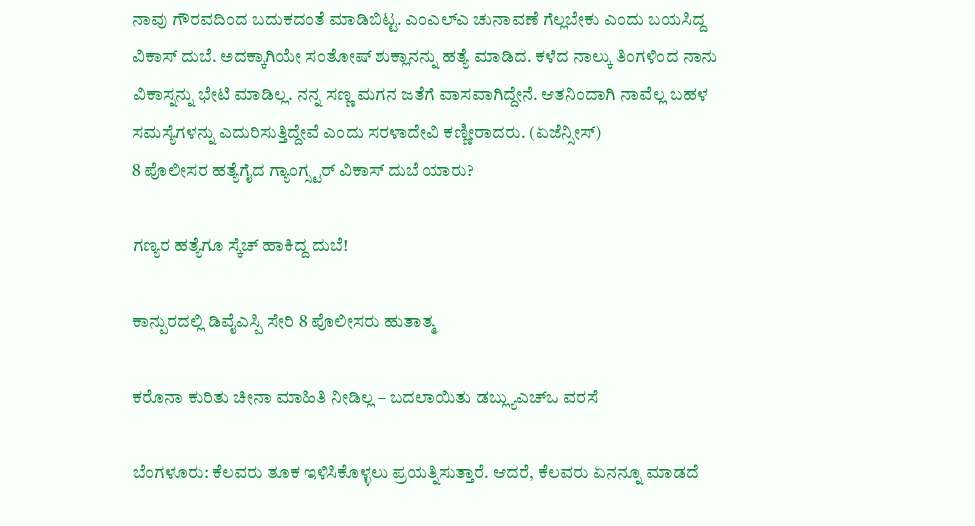ನಾವು ಗೌರವದಿಂದ ಬದುಕದಂತೆ ಮಾಡಿಬಿಟ್ಟ. ಎಂಎಲ್ಎ ಚುನಾವಣೆ ಗೆಲ್ಲಬೇಕು ಎಂದು ಬಯಸಿದ್ದ ವಿಕಾಸ್ ದುಬೆ. ಅದಕ್ಕಾಗಿಯೇ ಸಂತೋಷ್ ಶುಕ್ಲಾನನ್ನು ಹತ್ಯೆ ಮಾಡಿದ. ಕಳೆದ ನಾಲ್ಕು ತಿಂಗಳಿಂದ ನಾನು ವಿಕಾಸ್ನನ್ನು ಭೇಟಿ ಮಾಡಿಲ್ಲ. ನನ್ನ ಸಣ್ಣ ಮಗನ ಜತೆಗೆ ವಾಸವಾಗಿದ್ದೇನೆ. ಆತನಿಂದಾಗಿ ನಾವೆಲ್ಲ ಬಹಳ ಸಮಸ್ಯೆಗಳನ್ನು ಎದುರಿಸುತ್ತಿದ್ದೇವೆ ಎಂದು ಸರಳಾದೇವಿ ಕಣ್ಣೀರಾದರು. (ಏಜೆನ್ಸೀಸ್)
8 ಪೊಲೀಸರ ಹತ್ಯೆಗೈದ ಗ್ಯಾಂಗ್ಸ್ಟರ್ ವಿಕಾಸ್ ದುಬೆ ಯಾರು?

ಗಣ್ಯರ ಹತ್ಯೆಗೂ ಸ್ಕೆಚ್ ಹಾಕಿದ್ದ ದುಬೆ!

ಕಾನ್ಪುರದಲ್ಲಿ ಡಿವೈಎಸ್ಪಿ ಸೇರಿ 8 ಪೊಲೀಸರು ಹುತಾತ್ಮ

ಕರೊನಾ ಕುರಿತು ಚೀನಾ ಮಾಹಿತಿ ನೀಡಿಲ್ಲ – ಬದಲಾಯಿತು ಡಬ್ಲ್ಯುಎಚ್ಒ ವರಸೆ

ಬೆಂಗಳೂರು: ಕೆಲವರು ತೂಕ ಇಳಿಸಿಕೊಳ್ಳಲು ಪ್ರಯತ್ನಿಸುತ್ತಾರೆ. ಆದರೆ, ಕೆಲವರು ಏನನ್ನೂ ಮಾಡದೆ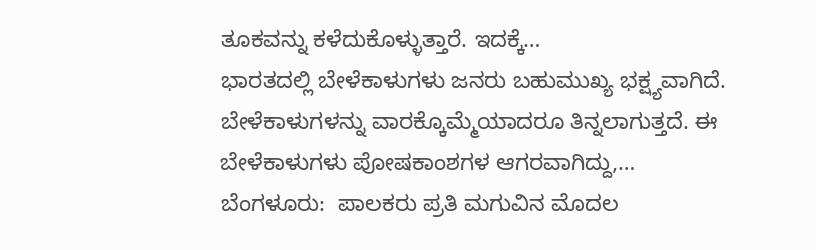ತೂಕವನ್ನು ಕಳೆದುಕೊಳ್ಳುತ್ತಾರೆ. ಇದಕ್ಕೆ…
ಭಾರತದಲ್ಲಿ ಬೇಳೆಕಾಳುಗಳು ಜನರು ಬಹುಮುಖ್ಯ ಭಕ್ಷ್ಯವಾಗಿದೆ. ಬೇಳೆಕಾಳುಗಳನ್ನು ವಾರಕ್ಕೊಮ್ಮೆಯಾದರೂ ತಿನ್ನಲಾಗುತ್ತದೆ. ಈ ಬೇಳೆಕಾಳುಗಳು ಪೋಷಕಾಂಶಗಳ ಆಗರವಾಗಿದ್ದು,…
ಬೆಂಗಳೂರು:  ಪಾಲಕರು ಪ್ರತಿ ಮಗುವಿನ ಮೊದಲ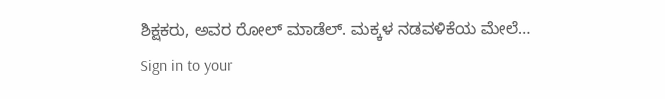ಶಿಕ್ಷಕರು, ಅವರ ರೋಲ್ ಮಾಡೆಲ್. ಮಕ್ಕಳ ನಡವಳಿಕೆಯ ಮೇಲೆ…
Sign in to your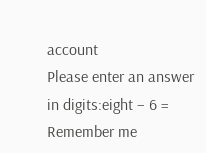account
Please enter an answer in digits:eight − 6 =
Remember me